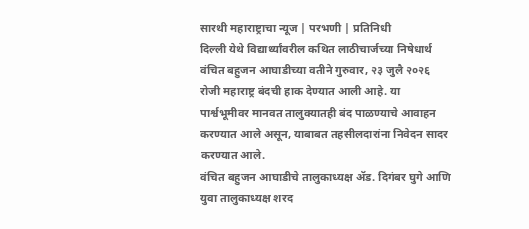सारथी महाराष्ट्राचा न्यूज | परभणी | प्रतिनिधी
दिल्ली येथे विद्यार्थ्यांवरील कथित लाठीचार्जच्या निषेधार्थ वंचित बहुजन आघाडीच्या वतीने गुरुवार, २३ जुलै २०२६ रोजी महाराष्ट्र बंदची हाक देण्यात आली आहे. या पार्श्वभूमीवर मानवत तालुक्यातही बंद पाळण्याचे आवाहन करण्यात आले असून, याबाबत तहसीलदारांना निवेदन सादर करण्यात आले.
वंचित बहुजन आघाडीचे तालुकाध्यक्ष ॲड. दिगंबर घुगे आणि युवा तालुकाध्यक्ष शरद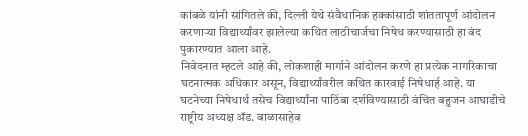कांबळे यांनी सांगितले की, दिल्ली येथे संवैधानिक हक्कांसाठी शांततापूर्ण आंदोलन करणाऱ्या विद्यार्थ्यांवर झालेल्या कथित लाठीचार्जचा निषेध करण्यासाठी हा बंद पुकारण्यात आला आहे.
निवेदनात म्हटले आहे की, लोकशाही मार्गाने आंदोलन करणे हा प्रत्येक नागरिकाचा घटनात्मक अधिकार असून, विद्यार्थ्यांवरील कथित कारवाई निषेधार्ह आहे. या घटनेच्या निषेधार्थ तसेच विद्यार्थ्यांना पाठिंबा दर्शविण्यासाठी वंचित बहुजन आघाडीचे राष्ट्रीय अध्यक्ष ॲड. बाळासाहेब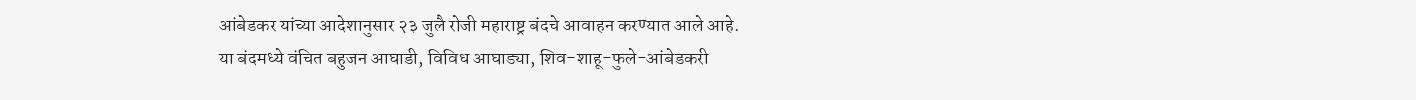आंबेडकर यांच्या आदेशानुसार २३ जुलै रोजी महाराष्ट्र बंदचे आवाहन करण्यात आले आहे.
या बंदमध्ये वंचित बहुजन आघाडी, विविध आघाड्या, शिव-शाहू-फुले-आंबेडकरी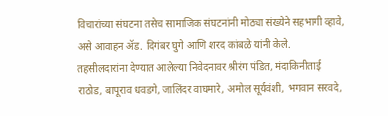विचारांच्या संघटना तसेच सामाजिक संघटनांनी मोठ्या संख्येने सहभागी व्हावे, असे आवाहन ॲड. दिगंबर घुगे आणि शरद कांबळे यांनी केले.
तहसीलदारांना देण्यात आलेल्या निवेदनावर श्रीरंग पंडित, मंदाकिनीताई राठोड, बापूराव धवडगे, जालिंदर वाघमारे, अमोल सूर्यवंशी, भगवान सरवदे,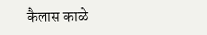कैलास काळे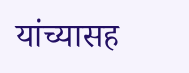यांच्यासह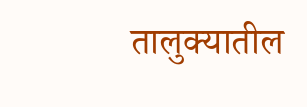तालुक्यातील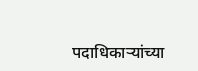पदाधिकाऱ्यांच्या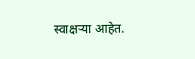स्वाक्षऱ्या आहेत.